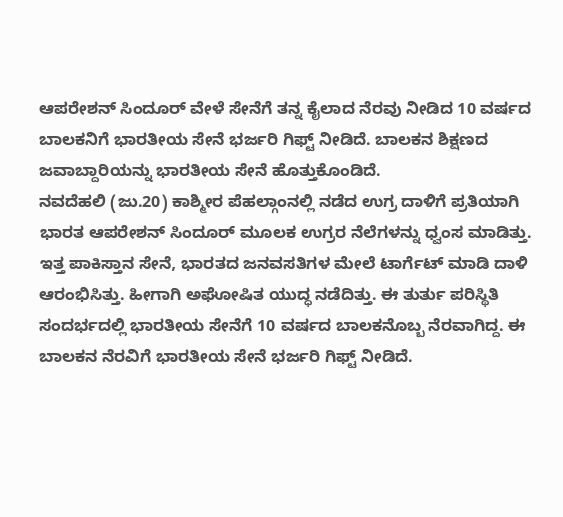ಆಪರೇಶನ್ ಸಿಂದೂರ್ ವೇಳೆ ಸೇನೆಗೆ ತನ್ನ ಕೈಲಾದ ನೆರವು ನೀಡಿದ 10 ವರ್ಷದ ಬಾಲಕನಿಗೆ ಭಾರತೀಯ ಸೇನೆ ಭರ್ಜರಿ ಗಿಫ್ಟ್ ನೀಡಿದೆ. ಬಾಲಕನ ಶಿಕ್ಷಣದ ಜವಾಬ್ದಾರಿಯನ್ನು ಭಾರತೀಯ ಸೇನೆ ಹೊತ್ತುಕೊಂಡಿದೆ.
ನವದೆಹಲಿ (ಜು.20) ಕಾಶ್ಮೀರ ಪೆಹಲ್ಗಾಂನಲ್ಲಿ ನಡೆದ ಉಗ್ರ ದಾಳಿಗೆ ಪ್ರತಿಯಾಗಿ ಭಾರತ ಆಪರೇಶನ್ ಸಿಂದೂರ್ ಮೂಲಕ ಉಗ್ರರ ನೆಲೆಗಳನ್ನು ಧ್ವಂಸ ಮಾಡಿತ್ತು. ಇತ್ತ ಪಾಕಿಸ್ತಾನ ಸೇನೆ, ಭಾರತದ ಜನವಸತಿಗಳ ಮೇಲೆ ಟಾರ್ಗೆಟ್ ಮಾಡಿ ದಾಳಿ ಆರಂಭಿಸಿತ್ತು. ಹೀಗಾಗಿ ಅಘೋಷಿತ ಯುದ್ಧ ನಡೆದಿತ್ತು. ಈ ತುರ್ತು ಪರಿಸ್ಥಿತಿ ಸಂದರ್ಭದಲ್ಲಿ ಭಾರತೀಯ ಸೇನೆಗೆ 10 ವರ್ಷದ ಬಾಲಕನೊಬ್ಬ ನೆರವಾಗಿದ್ದ. ಈ ಬಾಲಕನ ನೆರವಿಗೆ ಭಾರತೀಯ ಸೇನೆ ಭರ್ಜರಿ ಗಿಫ್ಟ್ ನೀಡಿದೆ.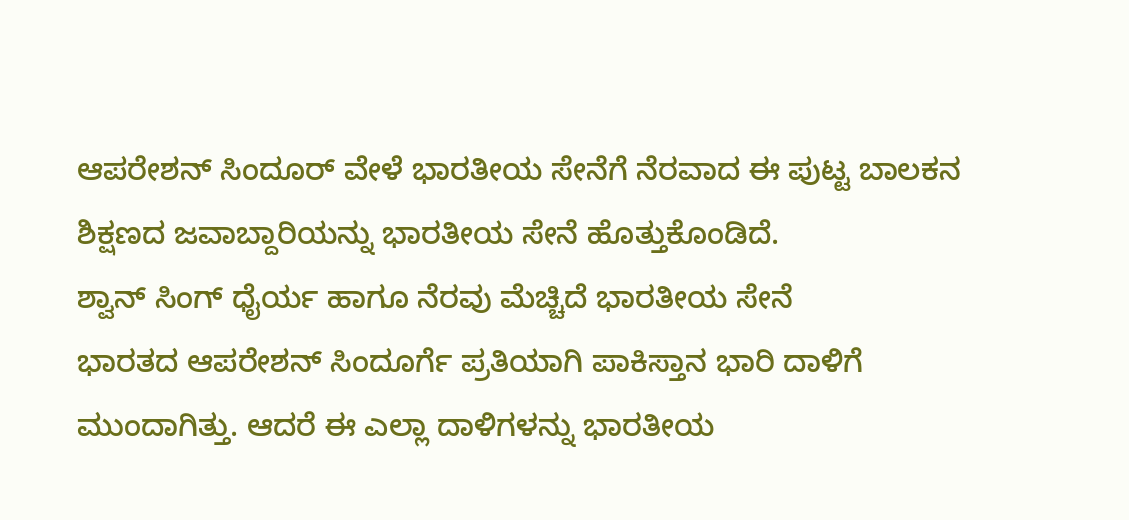ಆಪರೇಶನ್ ಸಿಂದೂರ್ ವೇಳೆ ಭಾರತೀಯ ಸೇನೆಗೆ ನೆರವಾದ ಈ ಪುಟ್ಟ ಬಾಲಕನ ಶಿಕ್ಷಣದ ಜವಾಬ್ದಾರಿಯನ್ನು ಭಾರತೀಯ ಸೇನೆ ಹೊತ್ತುಕೊಂಡಿದೆ.
ಶ್ವಾನ್ ಸಿಂಗ್ ಧೈರ್ಯ ಹಾಗೂ ನೆರವು ಮೆಚ್ಚಿದೆ ಭಾರತೀಯ ಸೇನೆ
ಭಾರತದ ಆಪರೇಶನ್ ಸಿಂದೂರ್ಗೆ ಪ್ರತಿಯಾಗಿ ಪಾಕಿಸ್ತಾನ ಭಾರಿ ದಾಳಿಗೆ ಮುಂದಾಗಿತ್ತು. ಆದರೆ ಈ ಎಲ್ಲಾ ದಾಳಿಗಳನ್ನು ಭಾರತೀಯ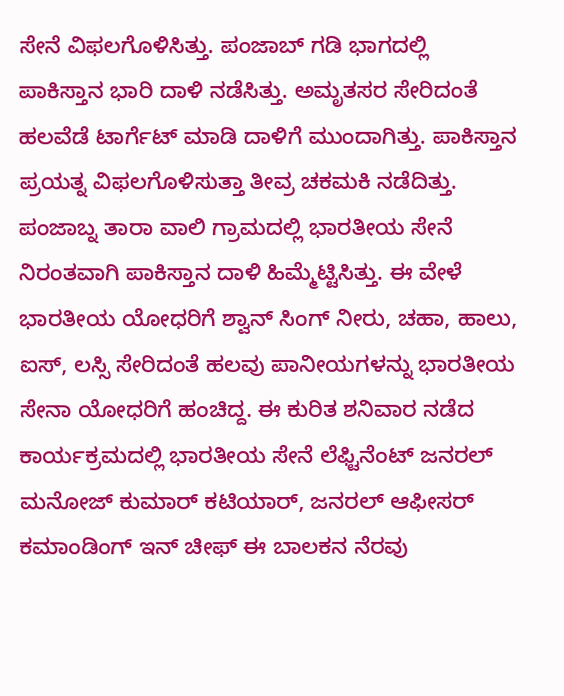ಸೇನೆ ವಿಫಲಗೊಳಿಸಿತ್ತು. ಪಂಜಾಬ್ ಗಡಿ ಭಾಗದಲ್ಲಿ ಪಾಕಿಸ್ತಾನ ಭಾರಿ ದಾಳಿ ನಡೆಸಿತ್ತು. ಅಮೃತಸರ ಸೇರಿದಂತೆ ಹಲವೆಡೆ ಟಾರ್ಗೆಟ್ ಮಾಡಿ ದಾಳಿಗೆ ಮುಂದಾಗಿತ್ತು. ಪಾಕಿಸ್ತಾನ ಪ್ರಯತ್ನ ವಿಫಲಗೊಳಿಸುತ್ತಾ ತೀವ್ರ ಚಕಮಕಿ ನಡೆದಿತ್ತು. ಪಂಜಾಬ್ನ ತಾರಾ ವಾಲಿ ಗ್ರಾಮದಲ್ಲಿ ಭಾರತೀಯ ಸೇನೆ ನಿರಂತವಾಗಿ ಪಾಕಿಸ್ತಾನ ದಾಳಿ ಹಿಮ್ಮೆಟ್ಟಿಸಿತ್ತು. ಈ ವೇಳೆ ಭಾರತೀಯ ಯೋಧರಿಗೆ ಶ್ವಾನ್ ಸಿಂಗ್ ನೀರು, ಚಹಾ, ಹಾಲು, ಐಸ್, ಲಸ್ಸಿ ಸೇರಿದಂತೆ ಹಲವು ಪಾನೀಯಗಳನ್ನು ಭಾರತೀಯ ಸೇನಾ ಯೋಧರಿಗೆ ಹಂಚಿದ್ದ. ಈ ಕುರಿತ ಶನಿವಾರ ನಡೆದ ಕಾರ್ಯಕ್ರಮದಲ್ಲಿ ಭಾರತೀಯ ಸೇನೆ ಲೆಫ್ಟಿನೆಂಟ್ ಜನರಲ್ ಮನೋಜ್ ಕುಮಾರ್ ಕಟಿಯಾರ್, ಜನರಲ್ ಆಫೀಸರ್ ಕಮಾಂಡಿಂಗ್ ಇನ್ ಚೀಫ್ ಈ ಬಾಲಕನ ನೆರವು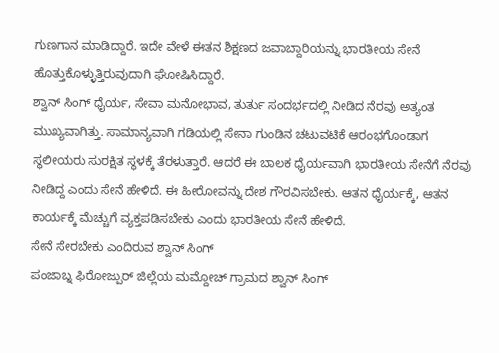ಗುಣಗಾನ ಮಾಡಿದ್ದಾರೆ. ಇದೇ ವೇಳೆ ಈತನ ಶಿಕ್ಷಣದ ಜವಾಬ್ದಾರಿಯನ್ನು ಭಾರತೀಯ ಸೇನೆ ಹೊತ್ತುಕೊಳ್ಳುತ್ತಿರುವುದಾಗಿ ಘೋಷಿಸಿದ್ದಾರೆ.
ಶ್ವಾನ್ ಸಿಂಗ್ ಧೈರ್ಯ, ಸೇವಾ ಮನೋಭಾವ, ತುರ್ತು ಸಂದರ್ಭದಲ್ಲಿ ನೀಡಿದ ನೆರವು ಅತ್ಯಂತ ಮುಖ್ಯವಾಗಿತ್ತು. ಸಾಮಾನ್ಯವಾಗಿ ಗಡಿಯಲ್ಲಿ ಸೇನಾ ಗುಂಡಿನ ಚಟುವಟಿಕೆ ಆರಂಭಗೊಂಡಾಗ ಸ್ಥಲೀಯರು ಸುರಕ್ಷಿತ ಸ್ಥಳಕ್ಕೆ ತೆರಳುತ್ತಾರೆ. ಆದರೆ ಈ ಬಾಲಕ ಧೈರ್ಯವಾಗಿ ಭಾರತೀಯ ಸೇನೆಗೆ ನೆರವು ನೀಡಿದ್ದ ಎಂದು ಸೇನೆ ಹೇಳಿದೆ. ಈ ಹೀರೋವನ್ನು ದೇಶ ಗೌರವಿಸಬೇಕು. ಆತನ ಧೈರ್ಯಕ್ಕೆ, ಆತನ ಕಾರ್ಯಕ್ಕೆ ಮೆಚ್ಚುಗೆ ವ್ಯಕ್ತಪಡಿಸಬೇಕು ಎಂದು ಭಾರತೀಯ ಸೇನೆ ಹೇಳಿದೆ.
ಸೇನೆ ಸೇರಬೇಕು ಎಂದಿರುವ ಶ್ವಾನ್ ಸಿಂಗ್
ಪಂಜಾಬ್ನ ಫಿರೋಜ್ಪುರ್ ಜಿಲ್ಲೆಯ ಮಮ್ದೋಚ್ ಗ್ರಾಮದ ಶ್ವಾನ್ ಸಿಂಗ್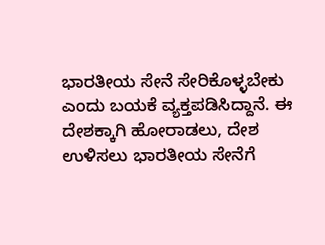ಭಾರತೀಯ ಸೇನೆ ಸೇರಿಕೊಳ್ಳಬೇಕು ಎಂದು ಬಯಕೆ ವ್ಯಕ್ತಪಡಿಸಿದ್ದಾನೆ. ಈ ದೇಶಕ್ಕಾಗಿ ಹೋರಾಡಲು, ದೇಶ ಉಳಿಸಲು ಭಾರತೀಯ ಸೇನೆಗೆ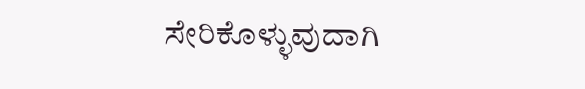ಸೇರಿಕೊಳ್ಳುವುದಾಗಿ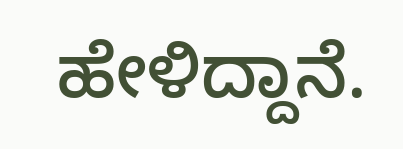ಹೇಳಿದ್ದಾನೆ.